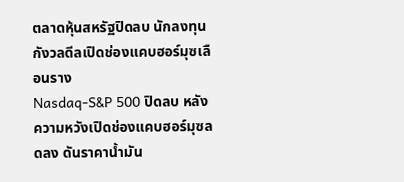ตลาดหุ้นสหรัฐปิดลบ นักลงทุนกังวลดีลเปิดช่องแคบฮอร์มุซเลือนราง
Nasdaq-S&P 500 ปิดลบ หลังความหวังเปิดช่องแคบฮอร์มุซลดลง ดันราคาน้ำมัน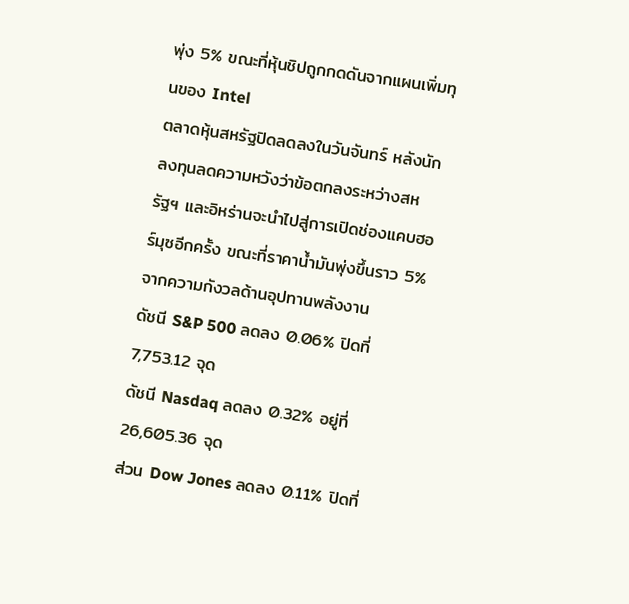พุ่ง 5% ขณะที่หุ้นชิปถูกกดดันจากแผนเพิ่มทุนของ Intel
ตลาดหุ้นสหรัฐปิดลดลงในวันจันทร์ หลังนักลงทุนลดความหวังว่าข้อตกลงระหว่างสหรัฐฯ และอิหร่านจะนำไปสู่การเปิดช่องแคบฮอร์มุซอีกครั้ง ขณะที่ราคาน้ำมันพุ่งขึ้นราว 5% จากความกังวลด้านอุปทานพลังงาน
ดัชนี S&P 500 ลดลง 0.06% ปิดที่ 7,753.12 จุด
ดัชนี Nasdaq ลดลง 0.32% อยู่ที่ 26,605.36 จุด
ส่วน Dow Jones ลดลง 0.11% ปิดที่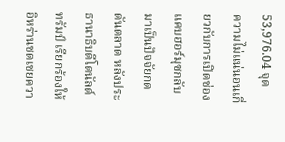53,976.04 จุด
ความไม่แน่นอนเกี่ยวกับการเปิดช่องแคบฮอร์มุซกลับมาเป็นปัจจัยกดดันตลาด หลังประธานาธิบดีโดนัลด์ ทรัมป์ เรียกร้องให้อิหร่านชดเชยควา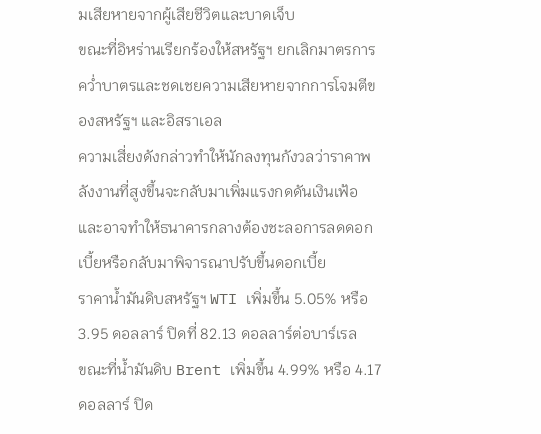มเสียหายจากผู้เสียชีวิตและบาดเจ็บ
ขณะที่อิหร่านเรียกร้องให้สหรัฐฯ ยกเลิกมาตรการคว่ำบาตรและชดเชยความเสียหายจากการโจมตีของสหรัฐฯ และอิสราเอล
ความเสี่ยงดังกล่าวทำให้นักลงทุนกังวลว่าราคาพลังงานที่สูงขึ้นจะกลับมาเพิ่มแรงกดดันเงินเฟ้อ และอาจทำให้ธนาคารกลางต้องชะลอการลดดอกเบี้ยหรือกลับมาพิจารณาปรับขึ้นดอกเบี้ย
ราคาน้ำมันดิบสหรัฐฯ WTI เพิ่มขึ้น 5.05% หรือ 3.95 ดอลลาร์ ปิดที่ 82.13 ดอลลาร์ต่อบาร์เรล
ขณะที่น้ำมันดิบ Brent เพิ่มขึ้น 4.99% หรือ 4.17 ดอลลาร์ ปิด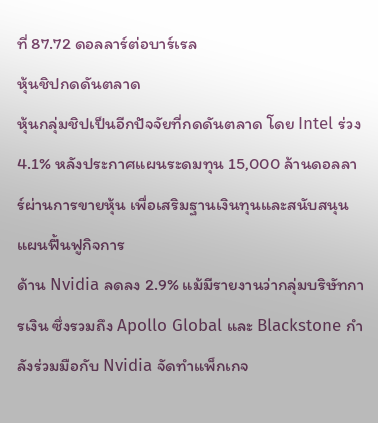ที่ 87.72 ดอลลาร์ต่อบาร์เรล
หุ้นชิปกดดันตลาด
หุ้นกลุ่มชิปเป็นอีกปัจจัยที่กดดันตลาด โดย Intel ร่วง 4.1% หลังประกาศแผนระดมทุน 15,000 ล้านดอลลาร์ผ่านการขายหุ้น เพื่อเสริมฐานเงินทุนและสนับสนุนแผนฟื้นฟูกิจการ
ด้าน Nvidia ลดลง 2.9% แม้มีรายงานว่ากลุ่มบริษัทการเงิน ซึ่งรวมถึง Apollo Global และ Blackstone กำลังร่วมมือกับ Nvidia จัดทำแพ็กเกจ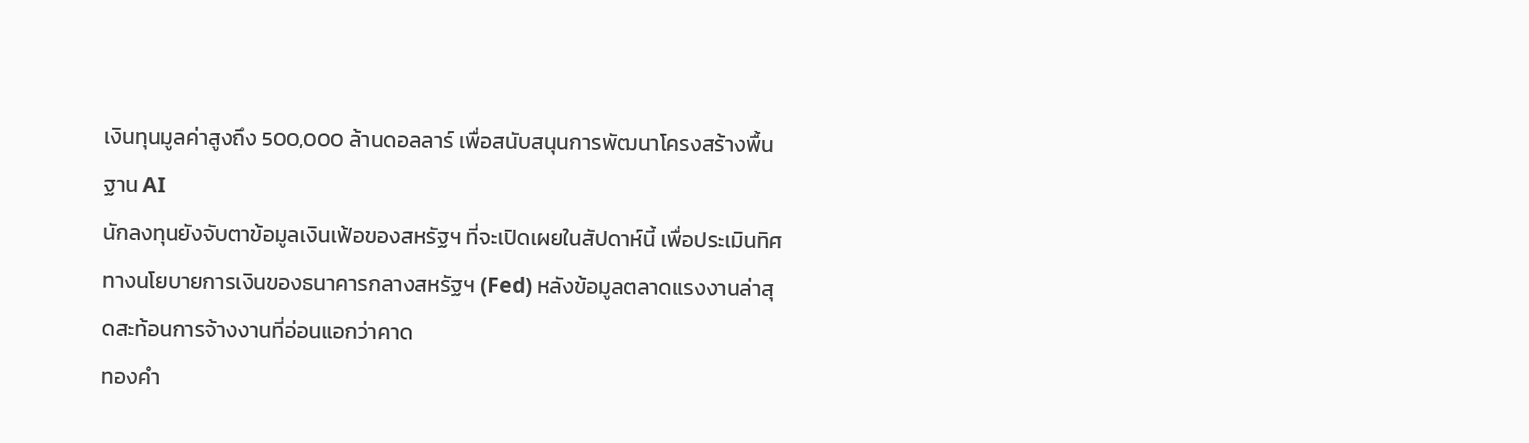เงินทุนมูลค่าสูงถึง 500,000 ล้านดอลลาร์ เพื่อสนับสนุนการพัฒนาโครงสร้างพื้นฐาน AI
นักลงทุนยังจับตาข้อมูลเงินเฟ้อของสหรัฐฯ ที่จะเปิดเผยในสัปดาห์นี้ เพื่อประเมินทิศทางนโยบายการเงินของธนาคารกลางสหรัฐฯ (Fed) หลังข้อมูลตลาดแรงงานล่าสุดสะท้อนการจ้างงานที่อ่อนแอกว่าคาด
ทองคำ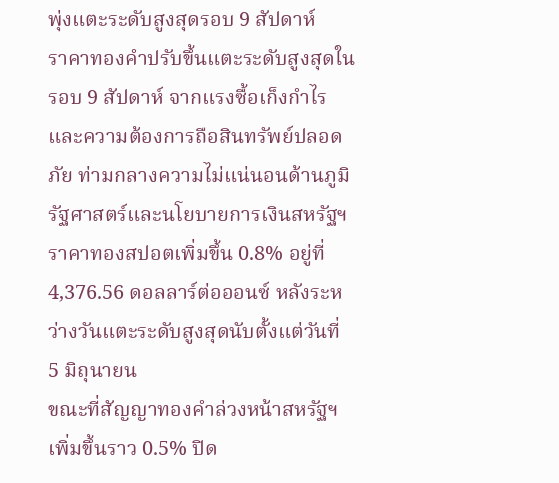พุ่งแตะระดับสูงสุดรอบ 9 สัปดาห์
ราคาทองคำปรับขึ้นแตะระดับสูงสุดในรอบ 9 สัปดาห์ จากแรงซื้อเก็งกำไรและความต้องการถือสินทรัพย์ปลอดภัย ท่ามกลางความไม่แน่นอนด้านภูมิรัฐศาสตร์และนโยบายการเงินสหรัฐฯ
ราคาทองสปอตเพิ่มขึ้น 0.8% อยู่ที่ 4,376.56 ดอลลาร์ต่อออนซ์ หลังระหว่างวันแตะระดับสูงสุดนับตั้งแต่วันที่ 5 มิถุนายน
ขณะที่สัญญาทองคำล่วงหน้าสหรัฐฯ เพิ่มขึ้นราว 0.5% ปิด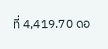ที่ 4,419.70 ดอ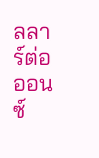ลลาร์ต่อออนซ์